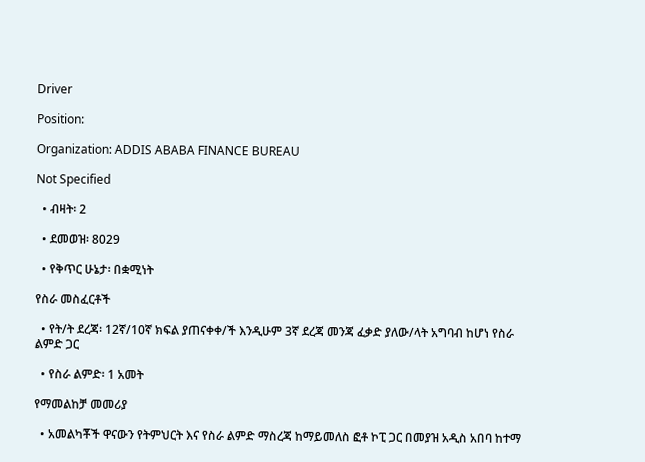Driver

Position:

Organization: ADDIS ABABA FINANCE BUREAU

Not Specified

  • ብዛት፡ 2

  • ደመወዝ፡ 8029

  • የቅጥር ሁኔታ፡ በቋሚነት

የስራ መስፈርቶች

  • የት/ት ደረጃ፡ 12ኛ/10ኛ ክፍል ያጠናቀቀ/ች እንዲሁም 3ኛ ደረጃ መንጃ ፈቃድ ያለው/ላት አግባብ ከሆነ የስራ ልምድ ጋር

  • የስራ ልምድ፡ 1 አመት

የማመልከቻ መመሪያ

  • አመልካቾች ዋናውን የትምህርት እና የስራ ልምድ ማስረጃ ከማይመለስ ፎቶ ኮፒ ጋር በመያዝ አዲስ አበባ ከተማ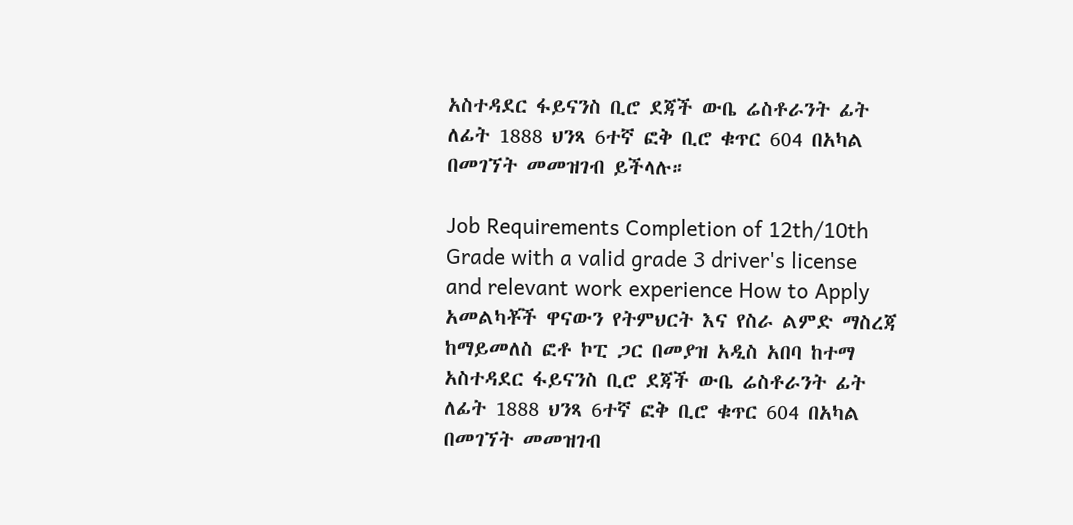አስተዳደር ፋይናንስ ቢሮ ደጃች ውቤ ሬስቶራንት ፊት ለፊት 1888 ህንጻ 6ተኛ ፎቅ ቢሮ ቁጥር 604 በአካል በመገኘት መመዝገብ ይችላሉ።

Job Requirements Completion of 12th/10th Grade with a valid grade 3 driver's license and relevant work experience How to Apply አመልካቾች ዋናውን የትምህርት እና የስራ ልምድ ማስረጃ ከማይመለስ ፎቶ ኮፒ ጋር በመያዝ አዲስ አበባ ከተማ አስተዳደር ፋይናንስ ቢሮ ደጃች ውቤ ሬስቶራንት ፊት ለፊት 1888 ህንጻ 6ተኛ ፎቅ ቢሮ ቁጥር 604 በአካል በመገኘት መመዝገብ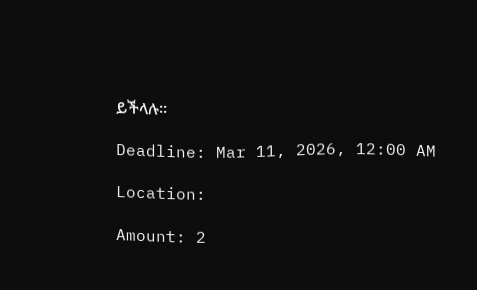ይችላሉ።

Deadline: Mar 11, 2026, 12:00 AM

Location:

Amount: 2